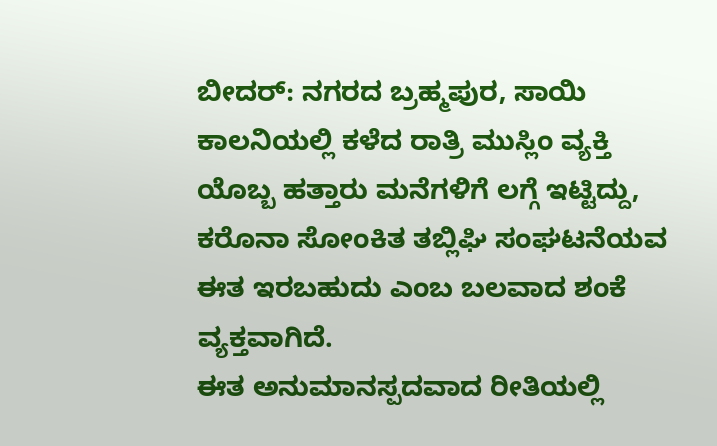ಬೀದರ್: ನಗರದ ಬ್ರಹ್ಮಪುರ, ಸಾಯಿ ಕಾಲನಿಯಲ್ಲಿ ಕಳೆದ ರಾತ್ರಿ ಮುಸ್ಲಿಂ ವ್ಯಕ್ತಿ ಯೊಬ್ಬ ಹತ್ತಾರು ಮನೆಗಳಿಗೆ ಲಗ್ಗೆ ಇಟ್ಟಿದ್ದು, ಕರೊನಾ ಸೋಂಕಿತ ತಬ್ಲಿಘಿ ಸಂಘಟನೆಯವ ಈತ ಇರಬಹುದು ಎಂಬ ಬಲವಾದ ಶಂಕೆ ವ್ಯಕ್ತವಾಗಿದೆ.
ಈತ ಅನುಮಾನಸ್ಪದವಾದ ರೀತಿಯಲ್ಲಿ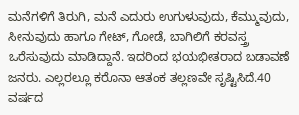ಮನೆಗಳಿಗೆ ತಿರುಗಿ, ಮನೆ ಎದುರು ಉಗುಳುವುದು, ಕೆಮ್ಮುವುದು, ಸೀನುವುದು ಹಾಗೂ ಗೇಟ್, ಗೋಡೆ, ಬಾಗಿಲಿಗೆ ಕರವಸ್ತ್ರ ಒರೆಸುವುದು ಮಾಡಿದ್ದಾನೆ. ಇದರಿಂದ ಭಯಭೀತರಾದ ಬಡಾವಣೆ ಜನರು. ಎಲ್ಲರಲ್ಲೂ ಕರೊನಾ ಆತಂಕ ತಲ್ಲಣವೇ ಸೃಷ್ಟಿಸಿದೆ.40 ವರ್ಷದ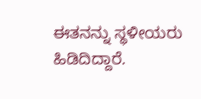ಈತನನ್ನು ಸ್ಥಳೀಯರು ಹಿಡಿದಿದ್ದಾರೆ‌.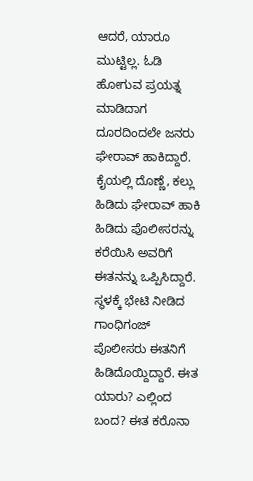ಆದರೆ, ಯಾರೂ ಮುಟ್ಟಿಲ್ಲ. ಓಡಿ ಹೋಗುವ ಪ್ರಯತ್ನ ಮಾಡಿದಾಗ ದೂರದಿಂದಲೇ ಜನರು ಘೇರಾವ್ ಹಾಕಿದ್ದಾರೆ. ಕೈಯಲ್ಲಿ ದೊಣ್ಣೆ, ಕಲ್ಲು ಹಿಡಿದು ಘೇರಾವ್ ಹಾಕಿ ಹಿಡಿದು ಪೊಲೀಸರನ್ನು ಕರೆಯಿಸಿ ಅವರಿಗೆ ಈತನನ್ನು ಒಪ್ಪಿಸಿದ್ದಾರೆ.
ಸ್ಥಳಕ್ಕೆ ಭೇಟಿ‌ ನೀಡಿದ ಗಾಂಧಿಗಂಜ್ ಪೊಲೀಸರು ಈತನಿಗೆ ಹಿಡಿದೊಯ್ದಿದ್ದಾರೆ. ಈತ ಯಾರು? ಎಲ್ಲಿಂದ ಬಂದ? ಈತ ಕರೊನಾ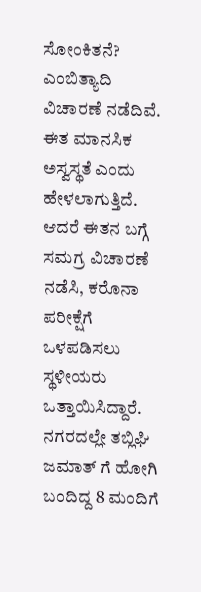ಸೋಂಕಿತನೆ? ಎಂಬಿತ್ಯಾದಿ ವಿಚಾರಣೆ ‌ನಡೆದಿವೆ. ಈತ ಮಾನಸಿಕ ಅಸ್ವಸ್ಥತೆ ಎಂದು ಹೇಳಲಾಗುತ್ತಿದೆ. ಆದರೆ ಈತನ ಬಗ್ಗೆ ಸಮಗ್ರ ವಿಚಾರಣೆ‌ ನಡೆಸಿ, ಕರೊನಾ ಪರೀಕ್ಷೆಗೆ ಒಳಪಡಿಸಲು ಸ್ಥಳೀಯರು ಒತ್ತಾಯಿಸಿದ್ದಾರೆ.
ನಗರದಲ್ಲೇ ತಬ್ಲಿಘಿ ಜಮಾತ್ ಗೆ ಹೋಗಿ ಬಂದಿದ್ದ 8 ಮಂದಿಗೆ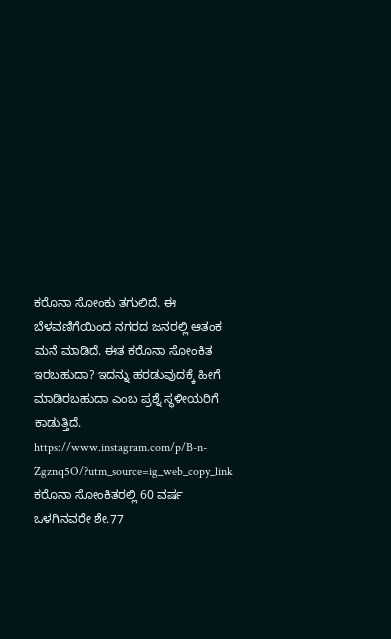ಕರೊನಾ ಸೋಂಕು ತಗುಲಿದೆ. ಈ ಬೆಳವಣಿಗೆಯಿಂದ ನಗರದ ಜನರಲ್ಲಿ ಆತಂಕ ಮನೆ ಮಾಡಿದೆ. ಈತ ಕರೊನಾ ಸೋಂಕಿತ ಇರಬಹುದಾ? ಇದನ್ನು ಹರಡುವುದಕ್ಕೆ ಹೀಗೆ ಮಾಡಿರಬಹುದಾ ಎಂಬ ಪ್ರಶ್ನೆ ಸ್ಥಳೀಯರಿಗೆ ಕಾಡುತ್ತಿದೆ.
https://www.instagram.com/p/B-n-Zgznq5O/?utm_source=ig_web_copy_link
ಕರೊನಾ ಸೋಂಕಿತರಲ್ಲಿ 60 ವರ್ಷ ಒಳಗಿನವರೇ ಶೇ.77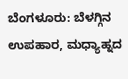ಬೆಂಗಳೂರು: ಬೆಳಗ್ಗಿನ ಉಪಹಾರ, ಮಧ್ಯಾಹ್ನದ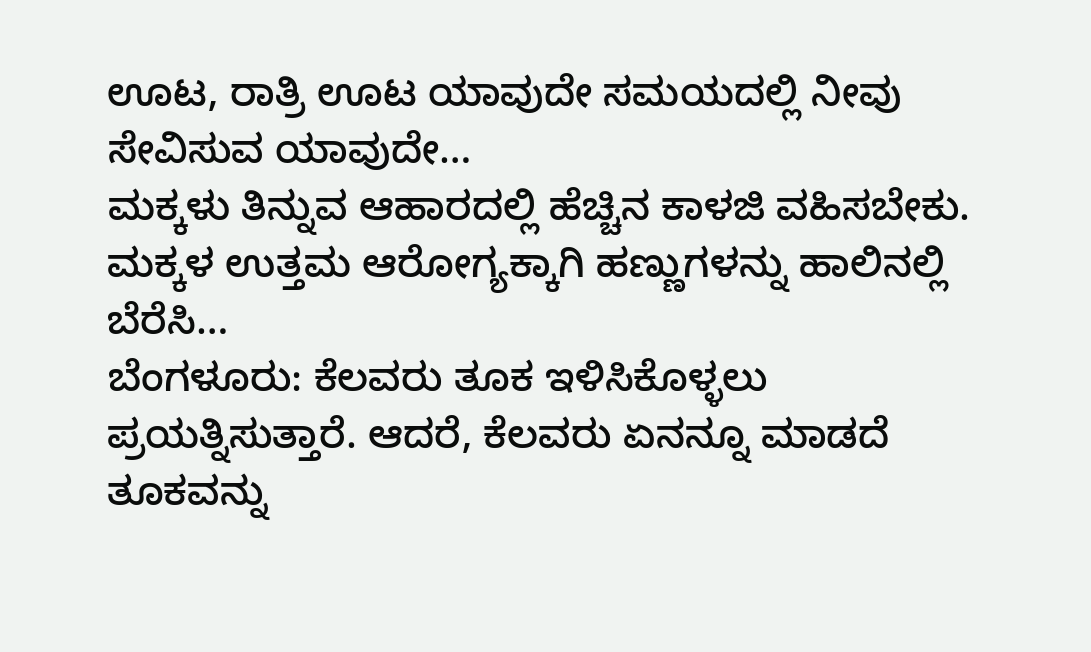ಊಟ, ರಾತ್ರಿ ಊಟ ಯಾವುದೇ ಸಮಯದಲ್ಲಿ ನೀವು ಸೇವಿಸುವ ಯಾವುದೇ…
ಮಕ್ಕಳು ತಿನ್ನುವ ಆಹಾರದಲ್ಲಿ ಹೆಚ್ಚಿನ ಕಾಳಜಿ ವಹಿಸಬೇಕು. ಮಕ್ಕಳ ಉತ್ತಮ ಆರೋಗ್ಯಕ್ಕಾಗಿ ಹಣ್ಣುಗಳನ್ನು ಹಾಲಿನಲ್ಲಿ ಬೆರೆಸಿ…
ಬೆಂಗಳೂರು: ಕೆಲವರು ತೂಕ ಇಳಿಸಿಕೊಳ್ಳಲು ಪ್ರಯತ್ನಿಸುತ್ತಾರೆ. ಆದರೆ, ಕೆಲವರು ಏನನ್ನೂ ಮಾಡದೆ ತೂಕವನ್ನು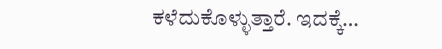ಕಳೆದುಕೊಳ್ಳುತ್ತಾರೆ. ಇದಕ್ಕೆ…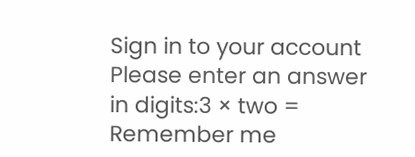Sign in to your account
Please enter an answer in digits:3 × two =
Remember me